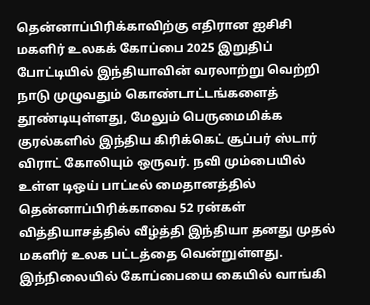தென்னாப்பிரிக்காவிற்கு எதிரான ஐசிசி மகளிர் உலகக் கோப்பை 2025 இறுதிப் போட்டியில் இந்தியாவின் வரலாற்று வெற்றி நாடு முழுவதும் கொண்டாட்டங்களைத் தூண்டியுள்ளது, மேலும் பெருமைமிக்க குரல்களில் இந்திய கிரிக்கெட் சூப்பர் ஸ்டார் விராட் கோலியும் ஒருவர். நவி மும்பையில் உள்ள டிஒய் பாட்டீல் மைதானத்தில் தென்னாப்பிரிக்காவை 52 ரன்கள் வித்தியாசத்தில் வீழ்த்தி இந்தியா தனது முதல் மகளிர் உலக பட்டத்தை வென்றுள்ளது.
இந்நிலையில் கோப்பையை கையில் வாங்கி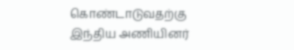கொண்டாடுவதற்கு இந்திய அணியினர்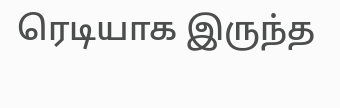ரெடியாக இருந்த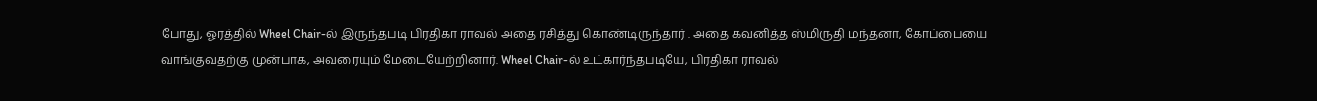போது, ஓரத்தில் Wheel Chair-ல் இருந்தபடி பிரதிகா ராவல் அதை ரசித்து கொண்டிருந்தார் . அதை கவனித்த ஸ்மிருதி மந்தனா, கோப்பையை வாங்குவதற்கு முன்பாக, அவரையும் மேடையேற்றினார். Wheel Chair-ல் உட்கார்ந்தபடியே, பிரதிகா ராவல்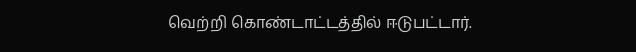வெற்றி கொண்டாட்டத்தில் ஈடுபட்டார்.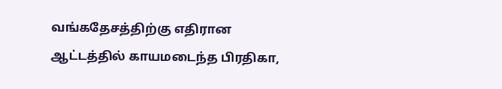வங்கதேசத்திற்கு எதிரான ஆட்டத்தில் காயமடைந்த பிரதிகா,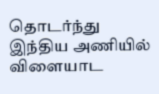தொடர்ந்து இந்திய அணியில் விளையாட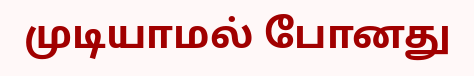முடியாமல் போனது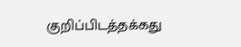குறிப்பிடத்தக்கது